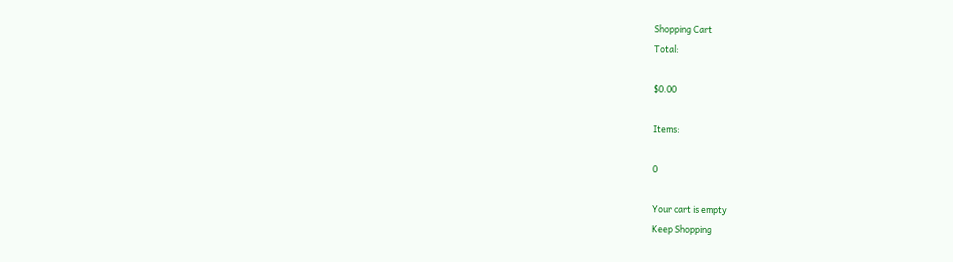Shopping Cart
Total:

$0.00

Items:

0

Your cart is empty
Keep Shopping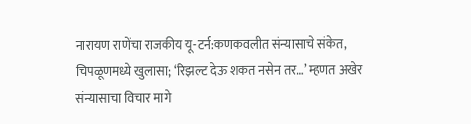नारायण राणेंचा राजकीय यू-टर्न:कणकवलीत संन्यासाचे संकेत, चिपळूणमध्ये खुलासा; ‘रिझल्ट देऊ शकत नसेन तर…’ म्हणत अखेर संन्यासाचा विचार मागे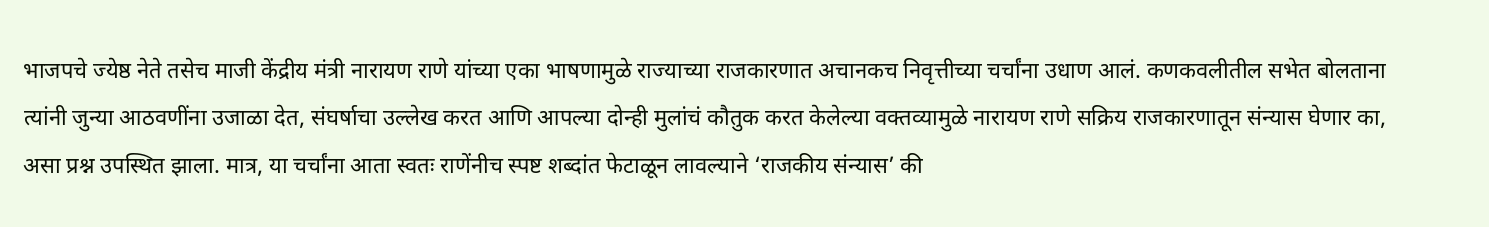भाजपचे ज्येष्ठ नेते तसेच माजी केंद्रीय मंत्री नारायण राणे यांच्या एका भाषणामुळे राज्याच्या राजकारणात अचानकच निवृत्तीच्या चर्चांना उधाण आलं. कणकवलीतील सभेत बोलताना त्यांनी जुन्या आठवणींना उजाळा देत, संघर्षाचा उल्लेख करत आणि आपल्या दोन्ही मुलांचं कौतुक करत केलेल्या वक्तव्यामुळे नारायण राणे सक्रिय राजकारणातून संन्यास घेणार का, असा प्रश्न उपस्थित झाला. मात्र, या चर्चांना आता स्वतः राणेंनीच स्पष्ट शब्दांत फेटाळून लावल्याने ‘राजकीय संन्यास’ की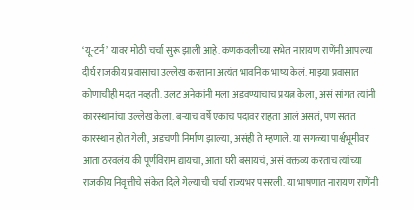‘यू-टर्न’ यावर मोठी चर्चा सुरू झाली आहे. कणकवलीच्या सभेत नारायण राणेंनी आपल्या दीर्घ राजकीय प्रवासाचा उल्लेख करताना अत्यंत भावनिक भाष्य केलं. माझ्या प्रवासात कोणाचीही मदत नव्हती. उलट अनेकांनी मला अडवण्याचाच प्रयत्न केला, असं सांगत त्यांनी कारस्थानांचा उल्लेख केला. बऱ्याच वर्षे एकाच पदावर राहता आलं असतं, पण सतत कारस्थान होत गेली, अडचणी निर्माण झाल्या, असंही ते म्हणाले. या सगळ्या पार्श्वभूमीवर आता ठरवलंय की पूर्णविराम द्यायचा, आता घरी बसायचं, असं वक्तव्य करताच त्यांच्या राजकीय निवृत्तीचे संकेत दिले गेल्याची चर्चा राज्यभर पसरली. या भाषणात नारायण राणेंनी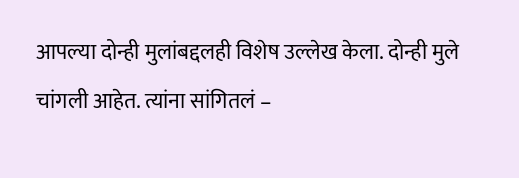आपल्या दोन्ही मुलांबद्दलही विशेष उल्लेख केला. दोन्ही मुले चांगली आहेत. त्यांना सांगितलं –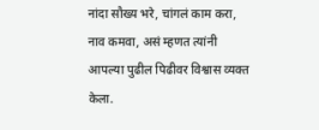नांदा सौख्य भरे, चांगलं काम करा, नाव कमवा, असं म्हणत त्यांनी आपल्या पुढील पिढीवर विश्वास व्यक्त केला.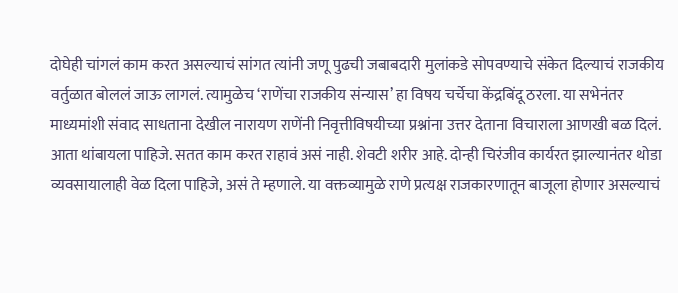दोघेही चांगलं काम करत असल्याचं सांगत त्यांनी जणू पुढची जबाबदारी मुलांकडे सोपवण्याचे संकेत दिल्याचं राजकीय वर्तुळात बोललं जाऊ लागलं. त्यामुळेच ‘राणेंचा राजकीय संन्यास’ हा विषय चर्चेचा केंद्रबिंदू ठरला. या सभेनंतर माध्यमांशी संवाद साधताना देखील नारायण राणेंनी निवृत्तीविषयीच्या प्रश्नांना उत्तर देताना विचाराला आणखी बळ दिलं. आता थांबायला पाहिजे. सतत काम करत राहावं असं नाही. शेवटी शरीर आहे. दोन्ही चिरंजीव कार्यरत झाल्यानंतर थोडा व्यवसायालाही वेळ दिला पाहिजे, असं ते म्हणाले. या वक्तव्यामुळे राणे प्रत्यक्ष राजकारणातून बाजूला होणार असल्याचं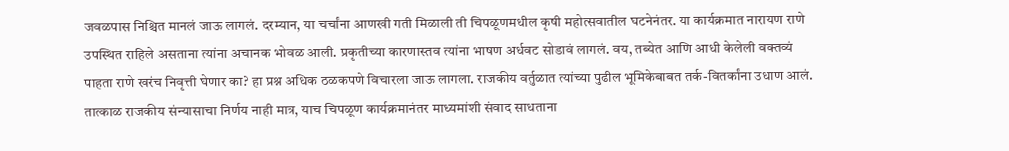जवळपास निश्चित मानलं जाऊ लागलं. दरम्यान, या चर्चांना आणखी गती मिळाली ती चिपळूणमधील कृषी महोत्सवातील घटनेनंतर. या कार्यक्रमात नारायण राणे उपस्थित राहिले असताना त्यांना अचानक भोवळ आली. प्रकृतीच्या कारणास्तव त्यांना भाषण अर्धवट सोडावं लागलं. वय, तब्येत आणि आधी केलेली वक्तव्यं पाहता राणे खरंच निवृत्ती घेणार का? हा प्रश्न अधिक ठळकपणे विचारला जाऊ लागला. राजकीय वर्तुळात त्यांच्या पुढील भूमिकेबाबत तर्क-वितर्कांना उधाण आलं. तात्काळ राजकीय संन्यासाचा निर्णय नाही मात्र, याच चिपळूण कार्यक्रमानंतर माध्यमांशी संवाद साधताना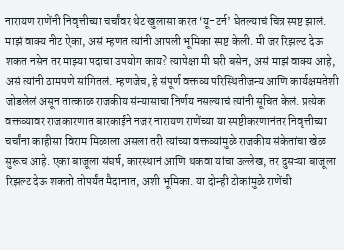नारायण राणेंनी निवृत्तीच्या चर्चांवर थेट खुलासा करत ‘यू-टर्न’ घेतल्याचं चित्र स्पष्ट झालं. माझं वाक्य नीट ऐका, असं म्हणत त्यांनी आपली भूमिका स्पष्ट केली. मी जर रिझल्ट देऊ शकत नसेन तर माझ्या पदाचा उपयोग काय? त्यापेक्षा मी घरी बसेन, असं माझं वाक्य आहे, असं त्यांनी ठामपणे सांगितलं. म्हणजेच, हे संपूर्ण वक्तव्य परिस्थितीजन्य आणि कार्यक्षमतेशी जोडलेलं असून तात्काळ राजकीय संन्यासाचा निर्णय नसल्याचं त्यांनी सूचित केलं. प्रत्येक वक्तव्यावर राजकारणात बारकाईने नजर नारायण राणेंच्या या स्पष्टीकरणानंतर निवृत्तीच्या चर्चांना काहीसा विराम मिळाला असला तरी त्यांच्या वक्तव्यांमुळे राजकीय संकेतांचा खेळ सुरूच आहे. एका बाजूला संघर्ष, कारस्थानं आणि थकवा यांचा उल्लेख, तर दुसऱ्या बाजूला रिझल्ट देऊ शकतो तोपर्यंत मैदानात, अशी भूमिका. या दोन्ही टोकांमुळे राणेंची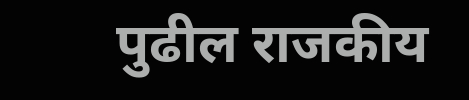पुढील राजकीय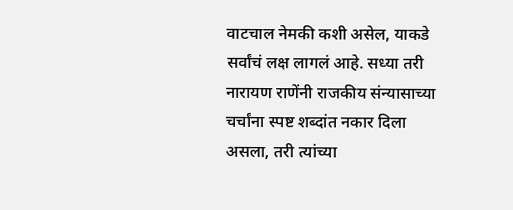वाटचाल नेमकी कशी असेल, याकडे सर्वांचं लक्ष लागलं आहे. सध्या तरी नारायण राणेंनी राजकीय संन्यासाच्या चर्चांना स्पष्ट शब्दांत नकार दिला असला, तरी त्यांच्या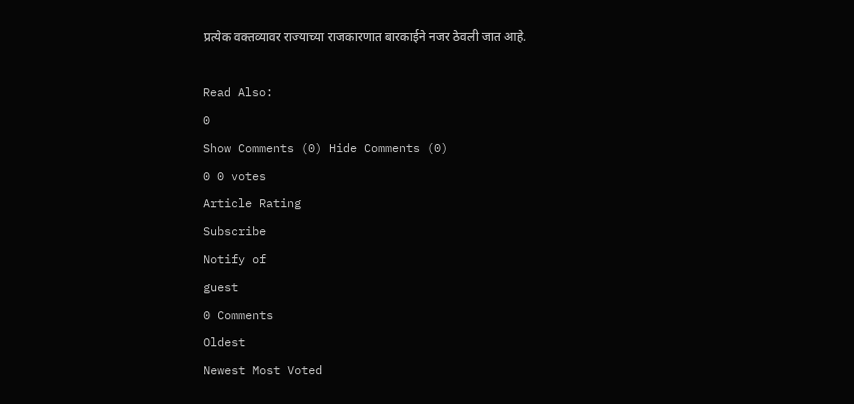प्रत्येक वक्तव्यावर राज्याच्या राजकारणात बारकाईने नजर ठेवली जात आहे.

Read Also:
0
Show Comments (0) Hide Comments (0)
0 0 votes
Article Rating
Subscribe
Notify of
guest
0 Comments
Oldest
Newest Most Voted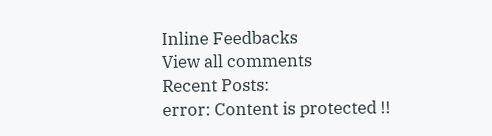Inline Feedbacks
View all comments
Recent Posts:
error: Content is protected !!